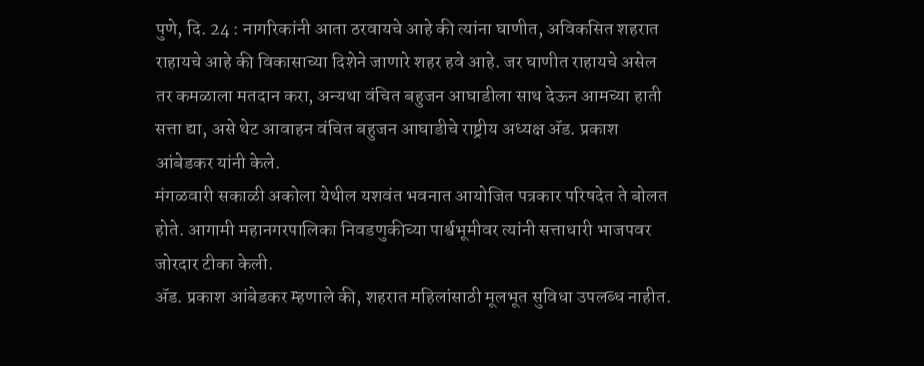पुणे, दि. 24 : नागरिकांनी आता ठरवायचे आहे की त्यांना घाणीत, अविकसित शहरात राहायचे आहे की विकासाच्या दिशेने जाणारे शहर हवे आहे. जर घाणीत राहायचे असेल तर कमळाला मतदान करा, अन्यथा वंचित बहुजन आघाडीला साथ देऊन आमच्या हाती सत्ता द्या, असे थेट आवाहन वंचित बहुजन आघाडीचे राष्ट्रीय अध्यक्ष ॲड. प्रकाश आंबेडकर यांनी केले.
मंगळवारी सकाळी अकोला येथील यशवंत भवनात आयोजित पत्रकार परिषदेत ते बोलत होते. आगामी महानगरपालिका निवडणुकीच्या पार्श्वभूमीवर त्यांनी सत्ताधारी भाजपवर जोरदार टीका केली.
ॲड. प्रकाश आंबेडकर म्हणाले की, शहरात महिलांसाठी मूलभूत सुविधा उपलब्ध नाहीत.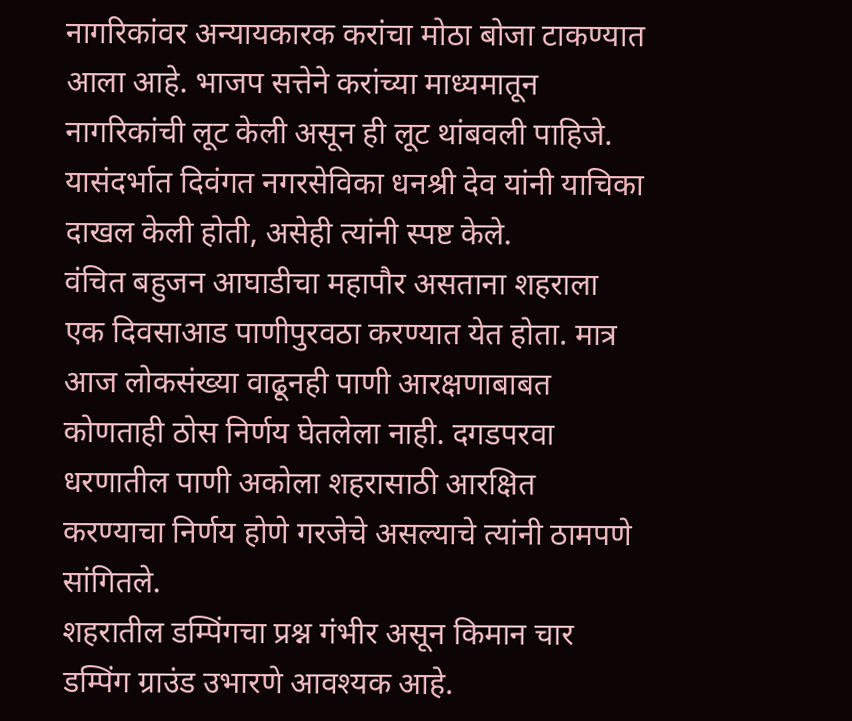नागरिकांवर अन्यायकारक करांचा मोठा बोजा टाकण्यात आला आहे. भाजप सत्तेने करांच्या माध्यमातून नागरिकांची लूट केली असून ही लूट थांबवली पाहिजे. यासंदर्भात दिवंगत नगरसेविका धनश्री देव यांनी याचिका दाखल केली होती, असेही त्यांनी स्पष्ट केले.
वंचित बहुजन आघाडीचा महापौर असताना शहराला एक दिवसाआड पाणीपुरवठा करण्यात येत होता. मात्र आज लोकसंख्या वाढूनही पाणी आरक्षणाबाबत कोणताही ठोस निर्णय घेतलेला नाही. दगडपरवा धरणातील पाणी अकोला शहरासाठी आरक्षित करण्याचा निर्णय होणे गरजेचे असल्याचे त्यांनी ठामपणे सांगितले.
शहरातील डम्पिंगचा प्रश्न गंभीर असून किमान चार डम्पिंग ग्राउंड उभारणे आवश्यक आहे.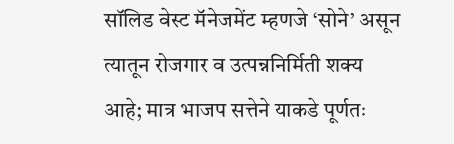सॉलिड वेस्ट मॅनेजमेंट म्हणजे ‘सोने’ असून त्यातून रोजगार व उत्पन्ननिर्मिती शक्य आहे; मात्र भाजप सत्तेने याकडे पूर्णतः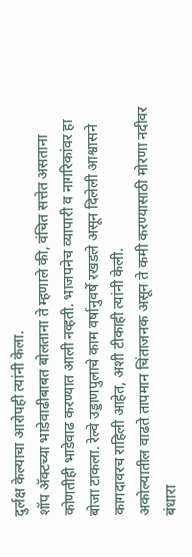दुर्लक्ष केल्याचा आरोपही त्यांनी केला.
शॉप ॲक्टच्या भाडेवाढीबाबत बोलताना ते म्हणाले की, वंचित सत्तेत असताना कोणतीही भाडेवाढ करण्यात आली नव्हती. भाजपनेच व्यापारी व नागरिकांवर हा बोजा टाकला. रेल्वे उड्डाणपुलाचे काम वर्षानुवर्षे रखडले असून दिलेली आश्वासने कागदावरच राहिली आहेत, अशी टीकाही त्यांनी केली.
अकोल्यातील वाढते तापमान चिंताजनक असून ते कमी करण्यासाठी मोरणा नदीवर बंधारा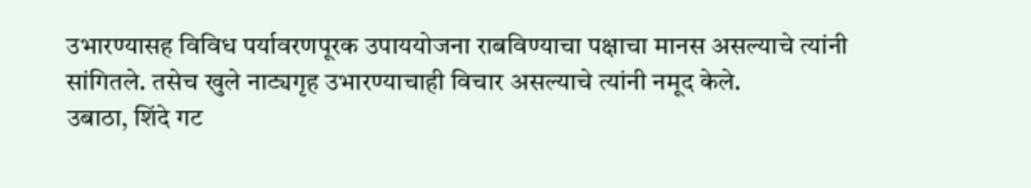उभारण्यासह विविध पर्यावरणपूरक उपाययोजना राबविण्याचा पक्षाचा मानस असल्याचे त्यांनी सांगितले. तसेच खुले नाट्यगृह उभारण्याचाही विचार असल्याचे त्यांनी नमूद केले.
उबाठा, शिंदे गट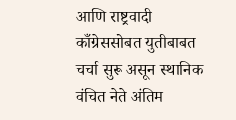आणि राष्ट्रवादी काँग्रेससोबत युतीबाबत चर्चा सुरू असून स्थानिक वंचित नेते अंतिम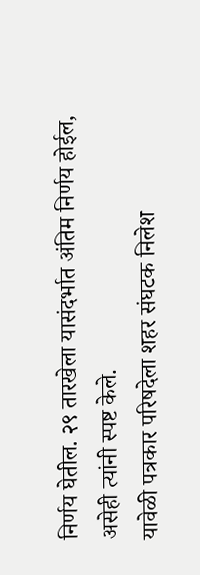निर्णय घेतील. २९ तारखेला यासंदर्भात अंतिम निर्णय होईल, असेही त्यांनी स्पष्ट केले.
यावेळी पत्रकार परिषदेला शहर संघटक निलेश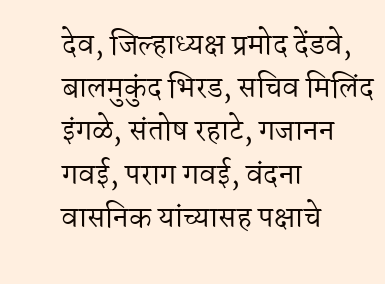देव, जिल्हाध्यक्ष प्रमोद देंडवे, बालमुकुंद भिरड, सचिव मिलिंद इंगळे, संतोष रहाटे, गजानन गवई, पराग गवई, वंदना वासनिक यांच्यासह पक्षाचे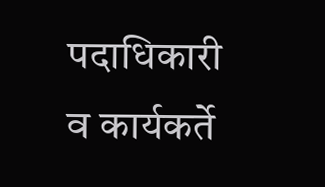पदाधिकारी व कार्यकर्ते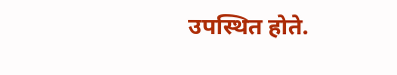उपस्थित होते.